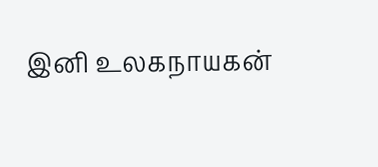இனி உலகநாயகன்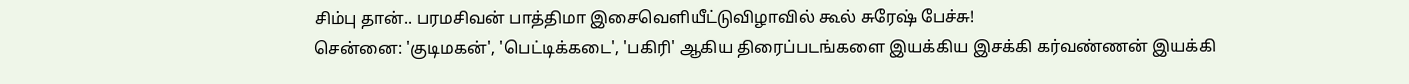சிம்பு தான்.. பரமசிவன் பாத்திமா இசைவெளியீட்டுவிழாவில் கூல் சுரேஷ் பேச்சு!
சென்னை: 'குடிமகன்', 'பெட்டிக்கடை', 'பகிரி' ஆகிய திரைப்படங்களை இயக்கிய இசக்கி கர்வண்ணன் இயக்கி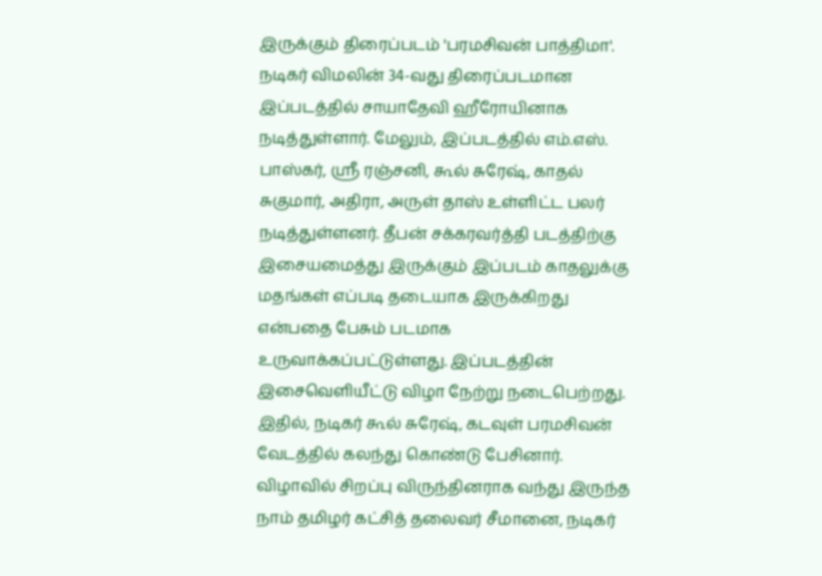இருக்கும் திரைப்படம் 'பரமசிவன் பாத்திமா'. நடிகர் விமலின் 34-வது திரைப்படமான இப்படத்தில் சாயாதேவி ஹீரோயினாக நடித்துள்ளார். மேலும், இப்படத்தில் எம்.எஸ். பாஸ்கர், ஸ்ரீ ரஞ்சனி, கூல் சுரேஷ், காதல் சுகுமார், அதிரா, அருள் தாஸ் உள்ளிட்ட பலர் நடித்துள்ளனர். தீபன் சக்கரவர்த்தி படத்திற்கு இசையமைத்து இருக்கும் இப்படம் காதலுக்கு மதங்கள் எப்படி தடையாக இருக்கிறது என்பதை பேசும் படமாக உருவாக்கப்பட்டுள்ளது. இப்படத்தின் இசைவெளியீட்டு விழா நேற்று நடைபெற்றது. இதில், நடிகர் கூல் சுரேஷ், கடவுள் பரமசிவன் வேடத்தில் கலந்து கொண்டு பேசினார்.
விழாவில் சிறப்பு விருந்தினராக வந்து இருந்த நாம் தமிழர் கட்சித் தலைவர் சீமானை, நடிகர்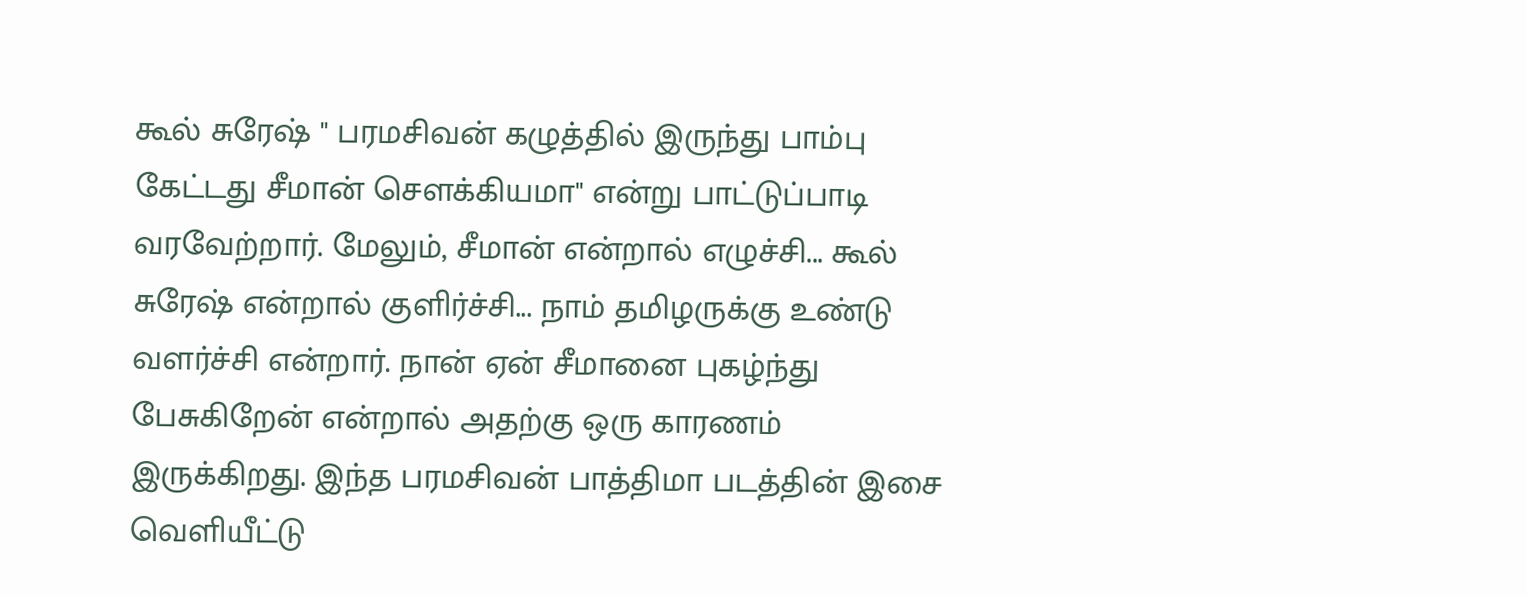கூல் சுரேஷ் " பரமசிவன் கழுத்தில் இருந்து பாம்பு கேட்டது சீமான் சௌக்கியமா" என்று பாட்டுப்பாடி வரவேற்றார். மேலும், சீமான் என்றால் எழுச்சி... கூல் சுரேஷ் என்றால் குளிர்ச்சி... நாம் தமிழருக்கு உண்டு வளர்ச்சி என்றார். நான் ஏன் சீமானை புகழ்ந்து பேசுகிறேன் என்றால் அதற்கு ஒரு காரணம் இருக்கிறது. இந்த பரமசிவன் பாத்திமா படத்தின் இசை வெளியீட்டு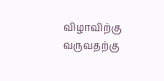விழாவிற்கு வருவதற்கு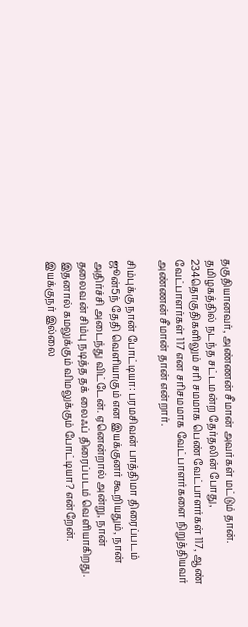தகுதியானவர், அண்ணன் சீமான் அவர்கள் மட்டும் தான். தமிழகத்தில் நடந்த சட்டமன்ற தேர்தலின் போது, 234தொகுதிகளிலும் சரி சமமாக பெண் வேட்பாளர்கள் 117, ஆண் வேட்பாளர்கள் 117 என சரிசமமாக வேட்பாளர்களை நிறுத்தியவர் அண்ணன் சீமான் தான் என்றார்.

சிம்புக்கு நான் போட்டியா: பரமசிவன் பாத்திமா திரைப்படம் ஜூன்5ந் தேதி வெளியாகும் என இயக்குனர் கூறியதும், நான் அதிர்ச்சி அடைந்து விட்டேன். ஏனென்றால் அன்று, நான் தலைவன் சிம்பு நடித்த தக் லைஃப் திரைப்படம் வெளியாகிறது. இதனால் கமலுக்கும் விமலுக்கும் போட்டியா? என்றேன். இயக்குநர் இல்லை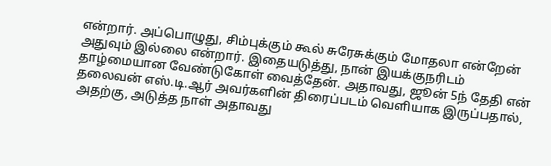என்றார். அப்பொழுது, சிம்புக்கும் கூல் சுரேசுக்கும் மோதலா என்றேன் அதுவும் இல்லை என்றார். இதையடுத்து, நான் இயக்குநரிடம் தாழ்மையான வேண்டுகோள் வைத்தேன். அதாவது, ஜூன் 5ந் தேதி என் தலைவன் எஸ்.டி.ஆர் அவர்களின் திரைப்படம் வெளியாக இருப்பதால், அதற்கு, அடுத்த நாள் அதாவது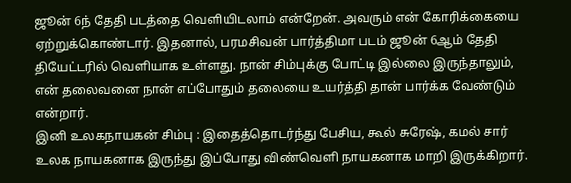ஜூன் 6ந் தேதி படத்தை வெளியிடலாம் என்றேன். அவரும் என் கோரிக்கையை ஏற்றுக்கொண்டார். இதனால், பரமசிவன் பார்த்திமா படம் ஜூன் 6ஆம் தேதி தியேட்டரில் வெளியாக உள்ளது. நான் சிம்புக்கு போட்டி இல்லை இருந்தாலும், என் தலைவனை நான் எப்போதும் தலையை உயர்த்தி தான் பார்க்க வேண்டும் என்றார்.
இனி உலகநாயகன் சிம்பு : இதைத்தொடர்ந்து பேசிய, கூல் சுரேஷ், கமல் சார் உலக நாயகனாக இருந்து இப்போது விண்வெளி நாயகனாக மாறி இருக்கிறார்.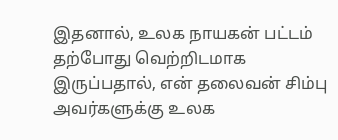இதனால், உலக நாயகன் பட்டம் தற்போது வெற்றிடமாக இருப்பதால், என் தலைவன் சிம்பு அவர்களுக்கு உலக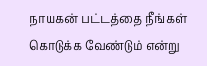நாயகன் பட்டத்தை நீங்கள் கொடுக்க வேண்டும் என்று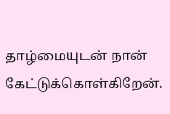தாழ்மையுடன் நான் கேட்டுக்கொள்கிறேன்.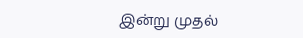இன்று முதல்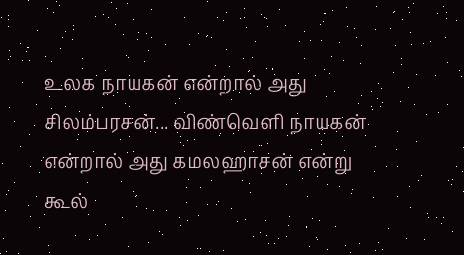உலக நாயகன் என்றால் அது சிலம்பரசன்... விண்வெளி நாயகன் என்றால் அது கமலஹாசன் என்று கூல்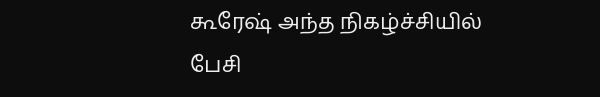கூரேஷ் அந்த நிகழ்ச்சியில் பேசி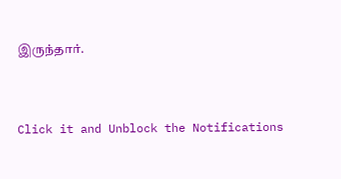இருந்தார்.


Click it and Unblock the Notifications